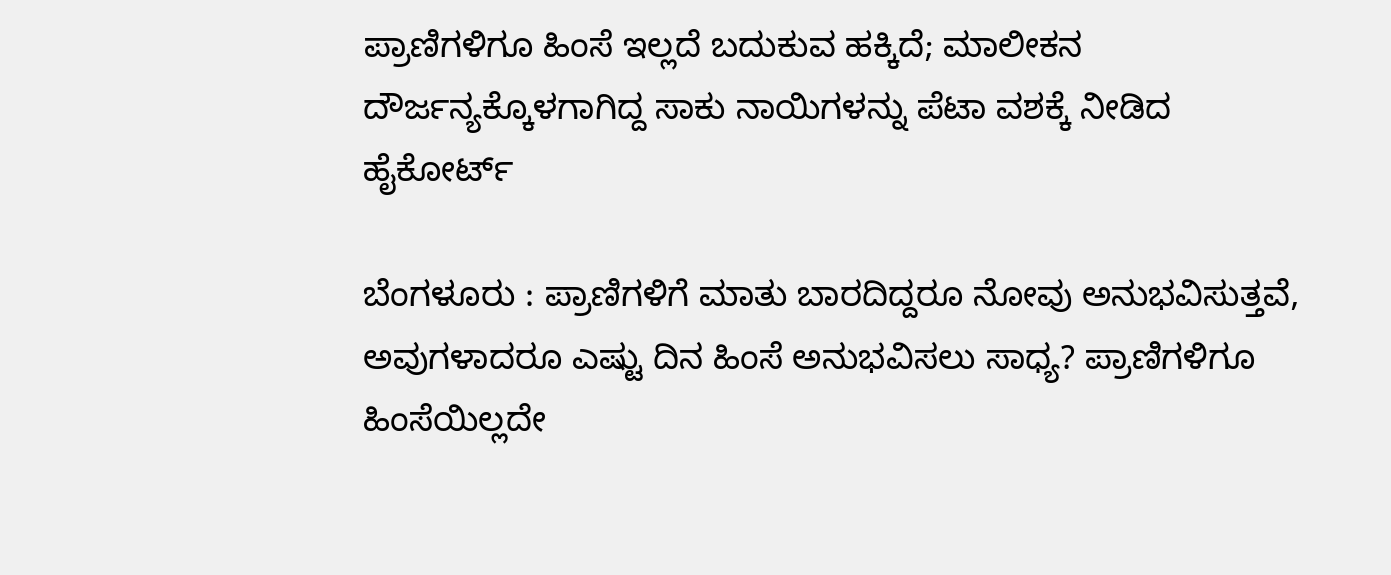ಪ್ರಾಣಿಗಳಿಗೂ ಹಿಂಸೆ ಇಲ್ಲದೆ ಬದುಕುವ ಹಕ್ಕಿದೆ; ಮಾಲೀಕನ ದೌರ್ಜನ್ಯಕ್ಕೊಳಗಾಗಿದ್ದ ಸಾಕು ನಾಯಿಗಳನ್ನು ಪೆಟಾ ವಶಕ್ಕೆ ನೀಡಿದ ಹೈಕೋರ್ಟ್

ಬೆಂಗಳೂರು : ಪ್ರಾಣಿಗಳಿಗೆ ಮಾತು ಬಾರದಿದ್ದರೂ ನೋವು ಅನುಭವಿಸುತ್ತವೆ, ಅವುಗಳಾದರೂ ಎಷ್ಟು ದಿನ ಹಿಂಸೆ ಅನುಭವಿಸಲು ಸಾಧ್ಯ? ಪ್ರಾಣಿಗಳಿಗೂ ಹಿಂಸೆಯಿಲ್ಲದೇ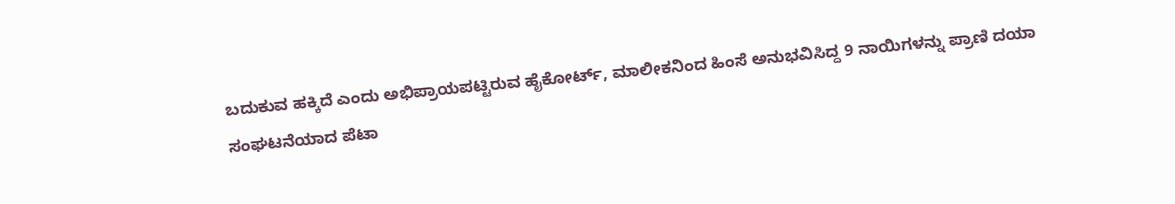ಬದುಕುವ ಹಕ್ಕಿದೆ ಎಂದು ಅಭಿಪ್ರಾಯಪಟ್ಟಿರುವ ಹೈಕೋರ್ಟ್, ಮಾಲೀಕನಿಂದ ಹಿಂಸೆ ಅನುಭವಿಸಿದ್ದ 9 ನಾಯಿಗಳನ್ನು ಪ್ರಾಣಿ ದಯಾ ಸಂಘಟನೆಯಾದ ಪೆಟಾ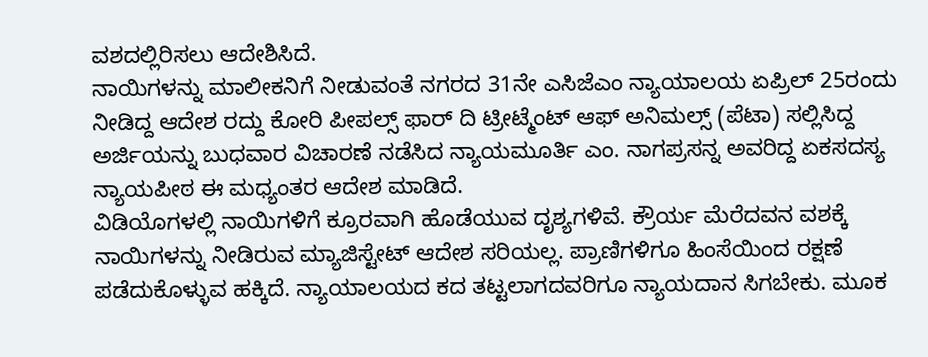ವಶದಲ್ಲಿರಿಸಲು ಆದೇಶಿಸಿದೆ.
ನಾಯಿಗಳನ್ನು ಮಾಲೀಕನಿಗೆ ನೀಡುವಂತೆ ನಗರದ 31ನೇ ಎಸಿಜೆಎಂ ನ್ಯಾಯಾಲಯ ಏಪ್ರಿಲ್ 25ರಂದು ನೀಡಿದ್ದ ಆದೇಶ ರದ್ದು ಕೋರಿ ಪೀಪಲ್ಸ್ ಫಾರ್ ದಿ ಟ್ರೀಟ್ಮೆಂಟ್ ಆಫ್ ಅನಿಮಲ್ಸ್ (ಪೆಟಾ) ಸಲ್ಲಿಸಿದ್ದ ಅರ್ಜಿಯನ್ನು ಬುಧವಾರ ವಿಚಾರಣೆ ನಡೆಸಿದ ನ್ಯಾಯಮೂರ್ತಿ ಎಂ. ನಾಗಪ್ರಸನ್ನ ಅವರಿದ್ದ ಏಕಸದಸ್ಯ ನ್ಯಾಯಪೀಠ ಈ ಮಧ್ಯಂತರ ಆದೇಶ ಮಾಡಿದೆ.
ವಿಡಿಯೊಗಳಲ್ಲಿ ನಾಯಿಗಳಿಗೆ ಕ್ರೂರವಾಗಿ ಹೊಡೆಯುವ ದೃಶ್ಯಗಳಿವೆ. ಕ್ರೌರ್ಯ ಮೆರೆದವನ ವಶಕ್ಕೆ ನಾಯಿಗಳನ್ನು ನೀಡಿರುವ ಮ್ಯಾಜಿಸ್ಟೇಟ್ ಆದೇಶ ಸರಿಯಲ್ಲ. ಪ್ರಾಣಿಗಳಿಗೂ ಹಿಂಸೆಯಿಂದ ರಕ್ಷಣೆ ಪಡೆದುಕೊಳ್ಳುವ ಹಕ್ಕಿದೆ. ನ್ಯಾಯಾಲಯದ ಕದ ತಟ್ಟಲಾಗದವರಿಗೂ ನ್ಯಾಯದಾನ ಸಿಗಬೇಕು. ಮೂಕ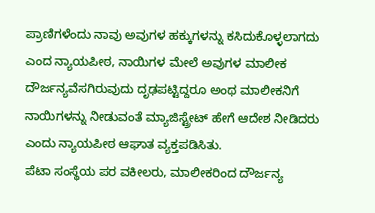ಪ್ರಾಣಿಗಳೆಂದು ನಾವು ಅವುಗಳ ಹಕ್ಕುಗಳನ್ನು ಕಸಿದುಕೊಳ್ಳಲಾಗದು ಎಂದ ನ್ಯಾಯಪೀಠ, ನಾಯಿಗಳ ಮೇಲೆ ಅವುಗಳ ಮಾಲೀಕ ದೌರ್ಜನ್ಯವೆಸಗಿರುವುದು ದೃಢಪಟ್ಟಿದ್ದರೂ ಅಂಥ ಮಾಲೀಕನಿಗೆ ನಾಯಿಗಳನ್ನು ನೀಡುವಂತೆ ಮ್ಯಾಜಿಸ್ಟ್ರೇಟ್ ಹೇಗೆ ಆದೇಶ ನೀಡಿದರು ಎಂದು ನ್ಯಾಯಪೀಠ ಆಘಾತ ವ್ಯಕ್ತಪಡಿಸಿತು.
ಪೆಟಾ ಸಂಸ್ಥೆಯ ಪರ ವಕೀಲರು, ಮಾಲೀಕರಿಂದ ದೌರ್ಜನ್ಯ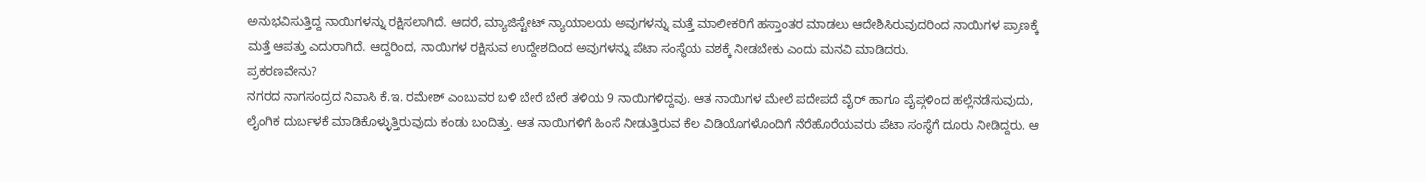ಅನುಭವಿಸುತ್ತಿದ್ದ ನಾಯಿಗಳನ್ನು ರಕ್ಷಿಸಲಾಗಿದೆ. ಆದರೆ, ಮ್ಯಾಜಿಸ್ಟೇಟ್ ನ್ಯಾಯಾಲಯ ಅವುಗಳನ್ನು ಮತ್ತೆ ಮಾಲೀಕರಿಗೆ ಹಸ್ತಾಂತರ ಮಾಡಲು ಆದೇಶಿಸಿರುವುದರಿಂದ ನಾಯಿಗಳ ಪ್ರಾಣಕ್ಕೆ ಮತ್ತೆ ಆಪತ್ತು ಎದುರಾಗಿದೆ. ಆದ್ದರಿಂದ, ನಾಯಿಗಳ ರಕ್ಷಿಸುವ ಉದ್ದೇಶದಿಂದ ಅವುಗಳನ್ನು ಪೆಟಾ ಸಂಸ್ಥೆಯ ವಶಕ್ಕೆ ನೀಡಬೇಕು ಎಂದು ಮನವಿ ಮಾಡಿದರು.
ಪ್ರಕರಣವೇನು?
ನಗರದ ನಾಗಸಂದ್ರದ ನಿವಾಸಿ ಕೆ.ಇ. ರಮೇಶ್ ಎಂಬುವರ ಬಳಿ ಬೇರೆ ಬೇರೆ ತಳಿಯ 9 ನಾಯಿಗಳಿದ್ದವು. ಆತ ನಾಯಿಗಳ ಮೇಲೆ ಪದೇಪದೆ ವೈರ್ ಹಾಗೂ ಪೈಪ್ಗಳಿಂದ ಹಲ್ಲೆನಡೆಸುವುದು, ಲೈಂಗಿಕ ದುರ್ಬಳಕೆ ಮಾಡಿಕೊಳ್ಳುತ್ತಿರುವುದು ಕಂಡು ಬಂದಿತ್ತು. ಆತ ನಾಯಿಗಳಿಗೆ ಹಿಂಸೆ ನೀಡುತ್ತಿರುವ ಕೆಲ ವಿಡಿಯೊಗಳೊಂದಿಗೆ ನೆರೆಹೊರೆಯವರು ಪೆಟಾ ಸಂಸ್ಥೆಗೆ ದೂರು ನೀಡಿದ್ದರು. ಆ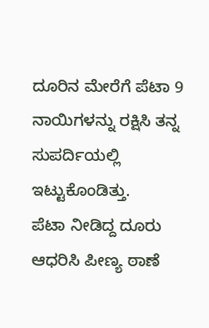ದೂರಿನ ಮೇರೆಗೆ ಪೆಟಾ 9 ನಾಯಿಗಳನ್ನು ರಕ್ಷಿಸಿ ತನ್ನ ಸುಪರ್ದಿಯಲ್ಲಿ ಇಟ್ಟುಕೊಂಡಿತ್ತು.
ಪೆಟಾ ನೀಡಿದ್ದ ದೂರು ಆಧರಿಸಿ ಪೀಣ್ಯ ಠಾಣೆ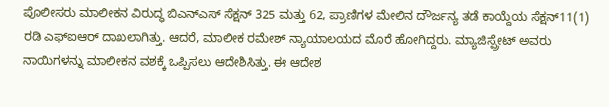ಪೊಲೀಸರು ಮಾಲೀಕನ ವಿರುದ್ಧ ಬಿಎನ್ಎಸ್ ಸೆಕ್ಷನ್ 325 ಮತ್ತು 62, ಪ್ರಾಣಿಗಳ ಮೇಲಿನ ದೌರ್ಜನ್ಯ ತಡೆ ಕಾಯ್ದೆಯ ಸೆಕ್ಷನ್11(1) ರಡಿ ಎಫ್ಐಆರ್ ದಾಖಲಾಗಿತ್ತು. ಆದರೆ, ಮಾಲೀಕ ರಮೇಶ್ ನ್ಯಾಯಾಲಯದ ಮೊರೆ ಹೋಗಿದ್ದರು. ಮ್ಯಾಜಿಸ್ಪ್ರೇಟ್ ಅವರು ನಾಯಿಗಳನ್ನು ಮಾಲೀಕನ ವಶಕ್ಕೆ ಒಪ್ಪಿಸಲು ಆದೇಶಿಸಿತ್ತು. ಈ ಆದೇಶ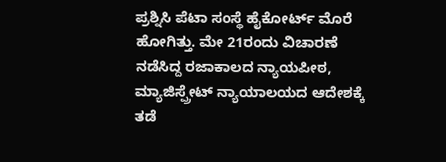ಪ್ರಶ್ನಿಸಿ ಪೆಟಾ ಸಂಸ್ಥೆ ಹೈಕೋರ್ಟ್ ಮೊರೆ ಹೋಗಿತ್ತು. ಮೇ 21ರಂದು ವಿಚಾರಣೆ ನಡೆಸಿದ್ದ ರಜಾಕಾಲದ ನ್ಯಾಯಪೀಠ, ಮ್ಯಾಜಿಸ್ಪ್ರೇಟ್ ನ್ಯಾಯಾಲಯದ ಆದೇಶಕ್ಕೆ ತಡೆ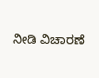ನೀಡಿ ವಿಚಾರಣೆ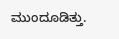ಮುಂದೂಡಿತ್ತು.